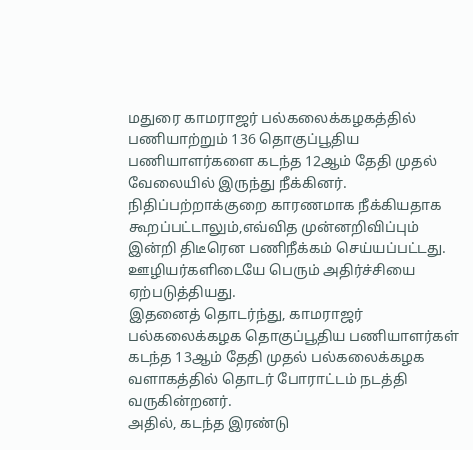மதுரை காமராஜர் பல்கலைக்கழகத்தில் பணியாற்றும் 136 தொகுப்பூதிய பணியாளர்களை கடந்த 12ஆம் தேதி முதல் வேலையில் இருந்து நீக்கினர்.
நிதிப்பற்றாக்குறை காரணமாக நீக்கியதாக கூறப்பட்டாலும்,எவ்வித முன்னறிவிப்பும் இன்றி திடீரென பணிநீக்கம் செய்யப்பட்டது. ஊழியர்களிடையே பெரும் அதிர்ச்சியை ஏற்படுத்தியது.
இதனைத் தொடர்ந்து, காமராஜர் பல்கலைக்கழக தொகுப்பூதிய பணியாளர்கள் கடந்த 13ஆம் தேதி முதல் பல்கலைக்கழக வளாகத்தில் தொடர் போராட்டம் நடத்தி வருகின்றனர்.
அதில், கடந்த இரண்டு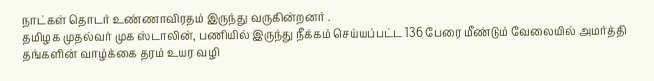நாட்கள் தொடர் உண்ணாவிரதம் இருந்து வருகின்றனர் .
தமிழக முதல்வர் முக ஸ்டாலின், பணியில் இருந்து நீக்கம் செய்யப்பட்ட 136 பேரை மீண்டும் வேலையில் அமர்த்தி தங்களின் வாழ்க்கை தரம் உயர வழி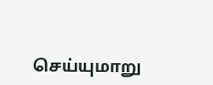செய்யுமாறு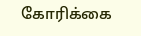கோரிக்கை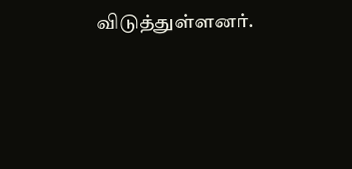விடுத்துள்ளனர்.